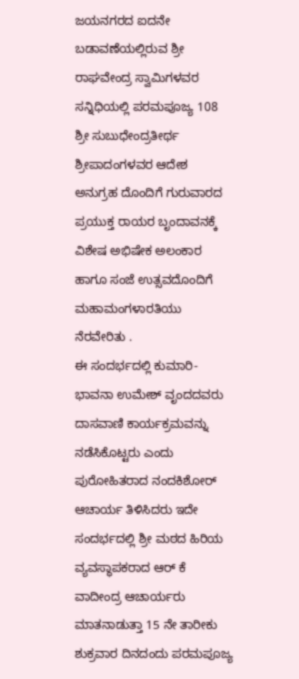ಜಯನಗರದ ಐದನೇ ಬಡಾವಣೆಯಲ್ಲಿರುವ ಶ್ರೀ ರಾಘವೇಂದ್ರ ಸ್ವಾಮಿಗಳವರ ಸನ್ನಿಧಿಯಲ್ಲಿ ಪರಮಪೂಜ್ಯ 108 ಶ್ರೀ ಸುಬುಧೇಂದ್ರತೀರ್ಥ ಶ್ರೀಪಾದಂಗಳವರ ಆದೇಶ ಅನುಗ್ರಹ ದೊಂದಿಗೆ ಗುರುವಾರದ ಪ್ರಯುಕ್ತ ರಾಯರ ಬೃಂದಾವನಕ್ಕೆ ವಿಶೇಷ ಅಭಿಷೇಕ ಅಲಂಕಾರ ಹಾಗೂ ಸಂಜೆ ಉತ್ಸವದೊಂದಿಗೆ ಮಹಾಮಂಗಳಾರತಿಯು ನೆರವೇರಿತು .
ಈ ಸಂದರ್ಭದಲ್ಲಿ ಕುಮಾರಿ-ಭಾವನಾ ಉಮೇಶ್ ವೃಂದದವರು ದಾಸವಾಣಿ ಕಾರ್ಯಕ್ರಮವನ್ನು ನಡೆಸಿಕೊಟ್ಟರು ಎಂದು ಪುರೋಹಿತರಾದ ನಂದಕಿಶೋರ್ ಆಚಾರ್ಯ ತಿಳಿಸಿದರು ಇದೇ ಸಂದರ್ಭದಲ್ಲಿ ಶ್ರೀ ಮಠದ ಹಿರಿಯ ವ್ಯವಸ್ಥಾಪಕರಾದ ಆರ್ ಕೆ ವಾದೀಂದ್ರ ಆಚಾರ್ಯರು ಮಾತನಾಡುತ್ತಾ 15 ನೇ ತಾರೀಕು ಶುಕ್ರವಾರ ದಿನದಂದು ಪರಮಪೂಜ್ಯ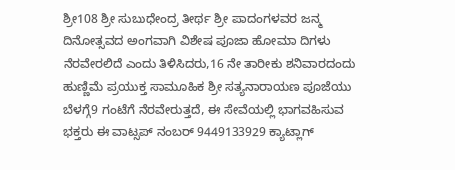ಶ್ರೀ108 ಶ್ರೀ ಸುಬುಧೇಂದ್ರ ತೀರ್ಥ ಶ್ರೀ ಪಾದಂಗಳವರ ಜನ್ಮ ದಿನೋತ್ಸವದ ಅಂಗವಾಗಿ ವಿಶೇಷ ಪೂಜಾ ಹೋಮಾ ದಿಗಳು ನೆರವೇರಲಿದೆ ಎಂದು ತಿಳಿಸಿದರು,16 ನೇ ತಾರೀಕು ಶನಿವಾರದಂದು ಹುಣ್ಣಿಮೆ ಪ್ರಯುಕ್ತ ಸಾಮೂಹಿಕ ಶ್ರೀ ಸತ್ಯನಾರಾಯಣ ಪೂಜೆಯು ಬೆಳಗ್ಗೆ9 ಗಂಟೆಗೆ ನೆರವೇರುತ್ತದೆ, ಈ ಸೇವೆಯಲ್ಲಿ ಭಾಗವಹಿಸುವ ಭಕ್ತರು ಈ ವಾಟ್ಸಪ್ ನಂಬರ್ 9449133929 ಕ್ಯಾಟ್ಲಾಗ್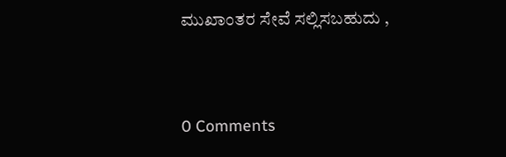ಮುಖಾಂತರ ಸೇವೆ ಸಲ್ಲಿಸಬಹುದು ,


0 Comments